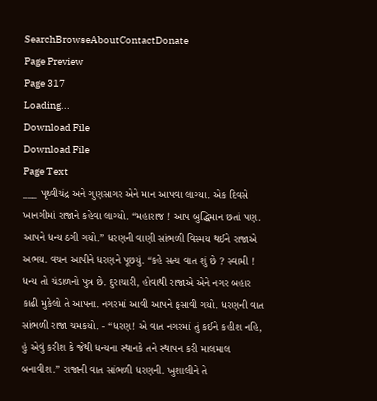SearchBrowseAboutContactDonate
Page Preview
Page 317
Loading...
Download File
Download File
Page Text
___ પૃથ્વીચંદ્ર અને ગુણસાગર એને માન આપવા લાગ્યા. એક દિવસે ખાનગીમાં રાજાને કહેવા લાગ્યો. “મહારાજ ! આપ બુદ્ધિમાન છતાં પણ. આપને ધન્ય ઠગી ગયો.” ધરણની વાણી સાંભળી વિસ્મય થઈને રાજાએ અભય. વચન આપીને ધરણને પૂછયું. “કહે સત્ય વાત શું છે ? સ્વામી ! ધન્ય તો ચંડાળનો પુત્ર છે. દુરાચારી, હોવાથી રાજાએ એને નગર બહાર કાઢી મુકેલો તે આપના. નગરમાં આવી આપને ફસાવી ગયો. ધરણની વાત સાંભળી રાજા ચમકયો. - “ધરણ! એ વાત નગરમાં તું કઈને કહીશ નહિ, હું એવું કરીશ કે જેથી ધન્યના સ્થાનકે તને સ્થાપન કરી માલમાલ બનાવીશ.” રાજાની વાત સાંભળી ધરણની. ખુશાલીને તે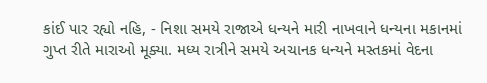કાંઈ પાર રહ્યો નહિ, - નિશા સમયે રાજાએ ધન્યને મારી નાખવાને ધન્યના મકાનમાં ગુપ્ત રીતે મારાઓ મૂક્યા. મધ્ય રાત્રીને સમયે અચાનક ધન્યને મસ્તકમાં વેદના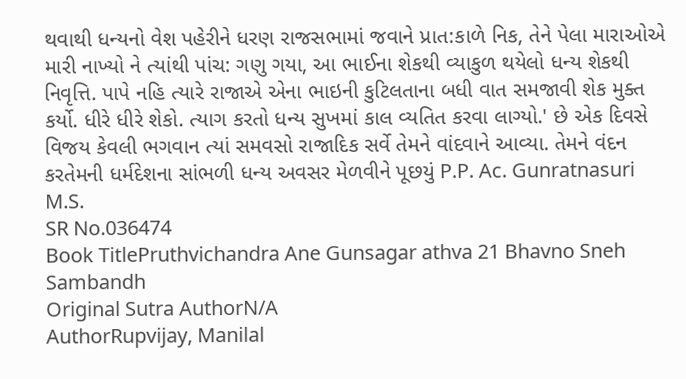થવાથી ધન્યનો વેશ પહેરીને ધરણ રાજસભામાં જવાને પ્રાત:કાળે નિક, તેને પેલા મારાઓએ મારી નાખ્યો ને ત્યાંથી પાંચ: ગણુ ગયા, આ ભાઈના શેકથી વ્યાકુળ થયેલો ધન્ય શેકથી નિવૃત્તિ. પાપે નહિ ત્યારે રાજાએ એના ભાઇની કુટિલતાના બધી વાત સમજાવી શેક મુક્ત કર્યો. ધીરે ધીરે શેકો. ત્યાગ કરતો ધન્ય સુખમાં કાલ વ્યતિત કરવા લાગ્યો.' છે એક દિવસે વિજય કેવલી ભગવાન ત્યાં સમવસો રાજાદિક સર્વે તેમને વાંદવાને આવ્યા. તેમને વંદન કરતેમની ધર્મદેશના સાંભળી ધન્ય અવસર મેળવીને પૂછયું P.P. Ac. Gunratnasuri M.S.
SR No.036474
Book TitlePruthvichandra Ane Gunsagar athva 21 Bhavno Sneh Sambandh
Original Sutra AuthorN/A
AuthorRupvijay, Manilal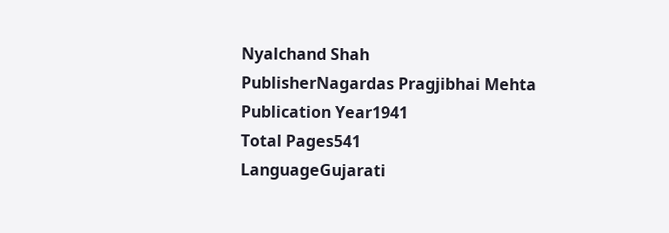Nyalchand Shah
PublisherNagardas Pragjibhai Mehta
Publication Year1941
Total Pages541
LanguageGujarati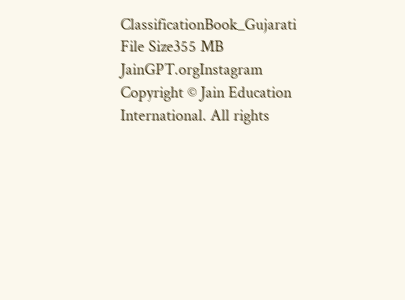ClassificationBook_Gujarati
File Size355 MB
JainGPT.orgInstagram
Copyright © Jain Education International. All rights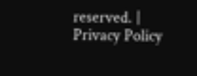reserved. | Privacy Policy